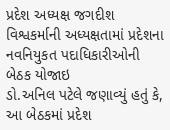પ્રદેશ અધ્યક્ષ જગદીશ વિશ્વકર્માની અધ્યક્ષતામાં પ્રદેશના નવનિયુકત પદાધિકારીઓની બેઠક યોજાઇ
ડો.અનિલ પટેલે જણાવ્યું હતું કે, આ બેઠકમાં પ્રદેશ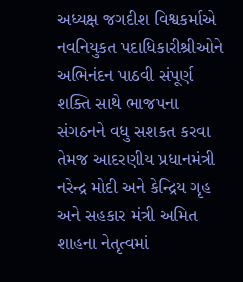અધ્યક્ષ જગદીશ વિશ્વકર્માએ નવનિયુકત પદાધિકારીશ્રીઓને અભિનંદન પાઠવી સંપૂર્ણ શક્તિ સાથે ભાજપના સંગઠનને વધુ સશકત કરવા તેમજ આદરણીય પ્રધાનમંત્રી નરેન્દ્ર મોદી અને કેન્દ્રિય ગૃહ અને સહકાર મંત્રી અમિત શાહના નેતૃત્વમાં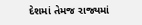દેશમાં તેમજ રાજ્યમાં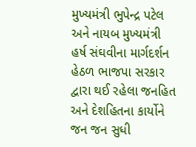મુખ્યમંત્રી ભુપેન્દ્ર પટેલ અને નાયબ મુખ્યમંત્રી હર્ષ સંઘવીના માર્ગદર્શન હેઠળ ભાજપા સરકાર દ્વારા થઈ રહેલા જનહિત અને દેશહિતના કાર્યોને જન જન સુધી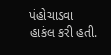પંહોચાડવા હાકંલ કરી હતી.